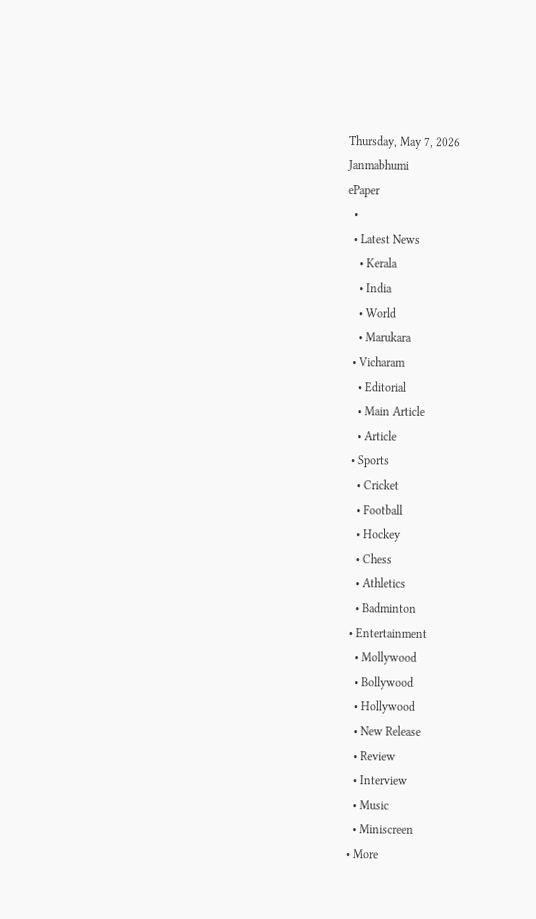Thursday, May 7, 2026
Janmabhumi
ePaper
  •
  • Latest News
    • Kerala
    • India
    • World
    • Marukara
  • Vicharam
    • Editorial
    • Main Article
    • Article
  • Sports
    • Cricket
    • Football
    • Hockey
    • Chess
    • Athletics
    • Badminton
  • Entertainment
    • Mollywood
    • Bollywood
    • Hollywood
    • New Release
    • Review
    • Interview
    • Music
    • Miniscreen
  • More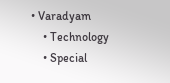• Varadyam
    • Technology
    • Special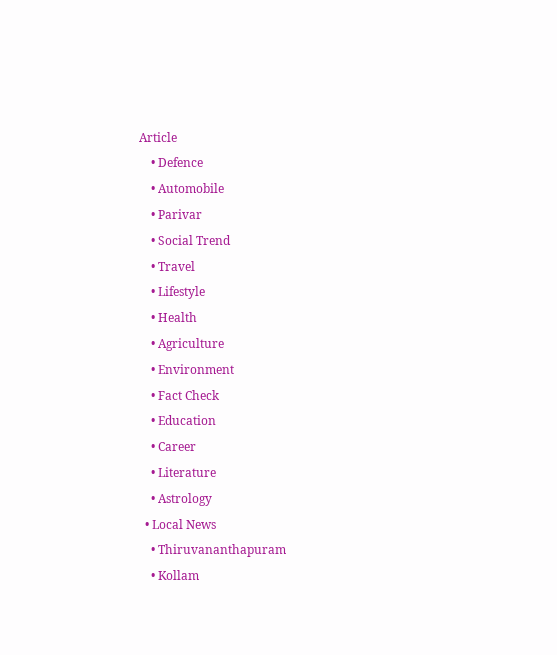Article
    • Defence
    • Automobile
    • Parivar
    • Social Trend
    • Travel
    • Lifestyle
    • Health
    • Agriculture
    • Environment
    • Fact Check
    • Education
    • Career
    • Literature
    • Astrology
  • Local News
    • Thiruvananthapuram
    • Kollam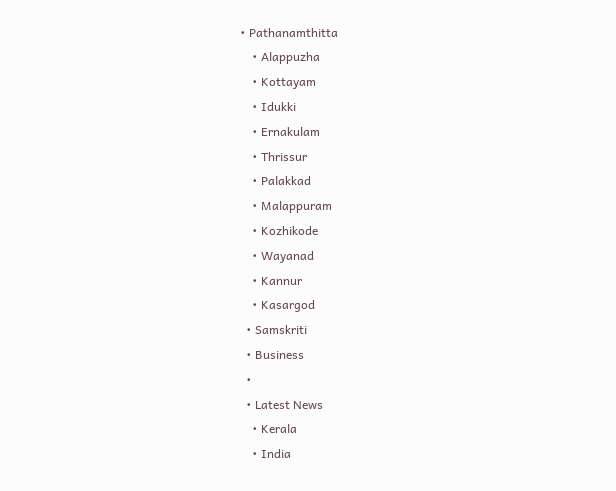• Pathanamthitta
    • Alappuzha
    • Kottayam
    • Idukki
    • Ernakulam
    • Thrissur
    • Palakkad
    • Malappuram
    • Kozhikode
    • Wayanad
    • Kannur
    • Kasargod
  • Samskriti
  • Business
  •
  • Latest News
    • Kerala
    • India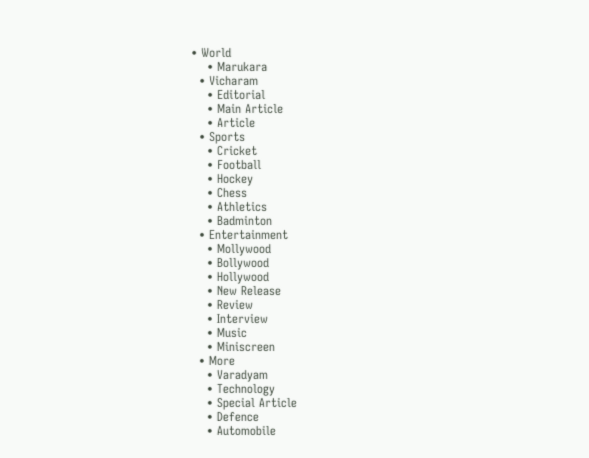• World
    • Marukara
  • Vicharam
    • Editorial
    • Main Article
    • Article
  • Sports
    • Cricket
    • Football
    • Hockey
    • Chess
    • Athletics
    • Badminton
  • Entertainment
    • Mollywood
    • Bollywood
    • Hollywood
    • New Release
    • Review
    • Interview
    • Music
    • Miniscreen
  • More
    • Varadyam
    • Technology
    • Special Article
    • Defence
    • Automobile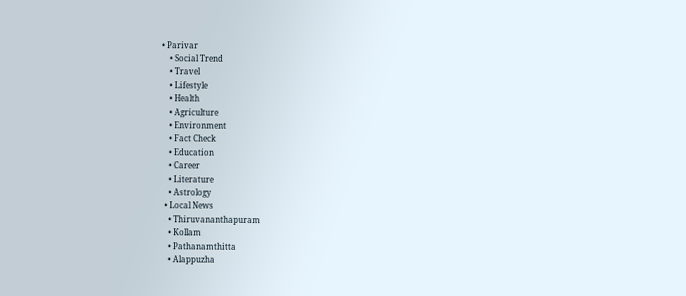• Parivar
    • Social Trend
    • Travel
    • Lifestyle
    • Health
    • Agriculture
    • Environment
    • Fact Check
    • Education
    • Career
    • Literature
    • Astrology
  • Local News
    • Thiruvananthapuram
    • Kollam
    • Pathanamthitta
    • Alappuzha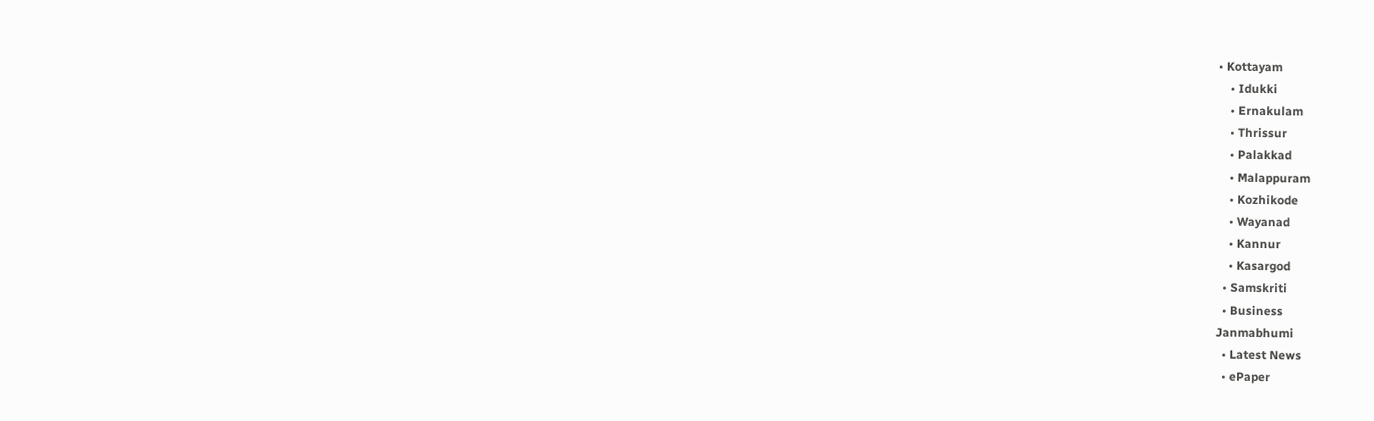• Kottayam
    • Idukki
    • Ernakulam
    • Thrissur
    • Palakkad
    • Malappuram
    • Kozhikode
    • Wayanad
    • Kannur
    • Kasargod
  • Samskriti
  • Business
Janmabhumi
  • Latest News
  • ePaper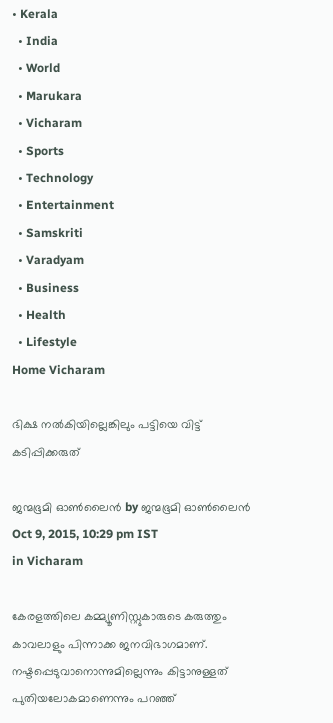• Kerala
  • India
  • World
  • Marukara
  • Vicharam
  • Sports
  • Technology
  • Entertainment
  • Samskriti
  • Varadyam
  • Business
  • Health
  • Lifestyle
Home Vicharam

ഭിക്ഷ നല്‍കിയില്ലെങ്കിലും പട്ടിയെ വിട്ട് കടിപ്പിക്കരുത്

ജന്മഭൂമി ഓണ്‍ലൈന്‍ by ജന്മഭൂമി ഓണ്‍ലൈന്‍
Oct 9, 2015, 10:29 pm IST
in Vicharam

കേരളത്തിലെ കമ്മ്യൂണിസ്റ്റുകാരുടെ കരുത്തും കാവലാളും പിന്നാക്ക ജനവിഭാഗമാണ്. നഷ്ടപ്പെടുവാനൊന്നുമില്ലെന്നും കിട്ടാനുള്ളത് പുതിയലോകമാണെന്നും പറഞ്ഞ്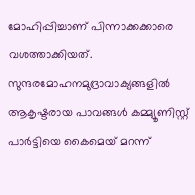മോഹിപ്പിച്ചാണ് പിന്നാക്കക്കാരെ വശത്താക്കിയത്. സുന്ദരമോഹനമുദ്രാവാക്യങ്ങളില്‍ ആകൃഷ്ടരായ പാവങ്ങള്‍ കമ്മ്യൂണിസ്റ്റ് പാര്‍ട്ടിയെ കൈമെയ് മറന്ന്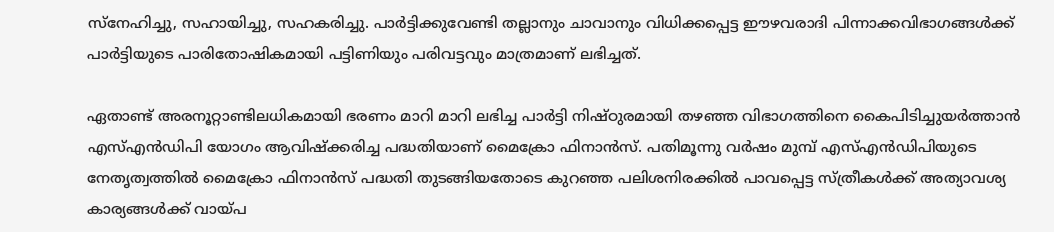സ്‌നേഹിച്ചു, സഹായിച്ചു, സഹകരിച്ചു. പാര്‍ട്ടിക്കുവേണ്ടി തല്ലാനും ചാവാനും വിധിക്കപ്പെട്ട ഈഴവരാദി പിന്നാക്കവിഭാഗങ്ങള്‍ക്ക് പാര്‍ട്ടിയുടെ പാരിതോഷികമായി പട്ടിണിയും പരിവട്ടവും മാത്രമാണ് ലഭിച്ചത്.

ഏതാണ്ട് അരനൂറ്റാണ്ടിലധികമായി ഭരണം മാറി മാറി ലഭിച്ച പാര്‍ട്ടി നിഷ്ഠുരമായി തഴഞ്ഞ വിഭാഗത്തിനെ കൈപിടിച്ചുയര്‍ത്താന്‍ എസ്എന്‍ഡിപി യോഗം ആവിഷ്‌ക്കരിച്ച പദ്ധതിയാണ് മൈക്രോ ഫിനാന്‍സ്. പതിമൂന്നു വര്‍ഷം മുമ്പ് എസ്എന്‍ഡിപിയുടെ നേതൃത്വത്തില്‍ മൈക്രോ ഫിനാന്‍സ് പദ്ധതി തുടങ്ങിയതോടെ കുറഞ്ഞ പലിശനിരക്കില്‍ പാവപ്പെട്ട സ്ത്രീകള്‍ക്ക് അത്യാവശ്യ കാര്യങ്ങള്‍ക്ക് വായ്‌പ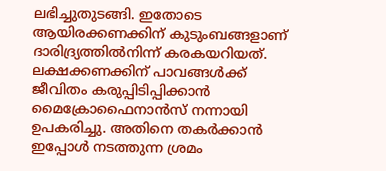ലഭിച്ചുതുടങ്ങി. ഇതോടെ ആയിരക്കണക്കിന് കുടുംബങ്ങളാണ് ദാരിദ്ര്യത്തില്‍നിന്ന് കരകയറിയത്. ലക്ഷക്കണക്കിന് പാവങ്ങള്‍ക്ക് ജീവിതം കരുപ്പിടിപ്പിക്കാന്‍ മൈക്രോഫൈനാന്‍സ് നന്നായി ഉപകരിച്ചു. അതിനെ തകര്‍ക്കാന്‍ ഇപ്പോള്‍ നടത്തുന്ന ശ്രമം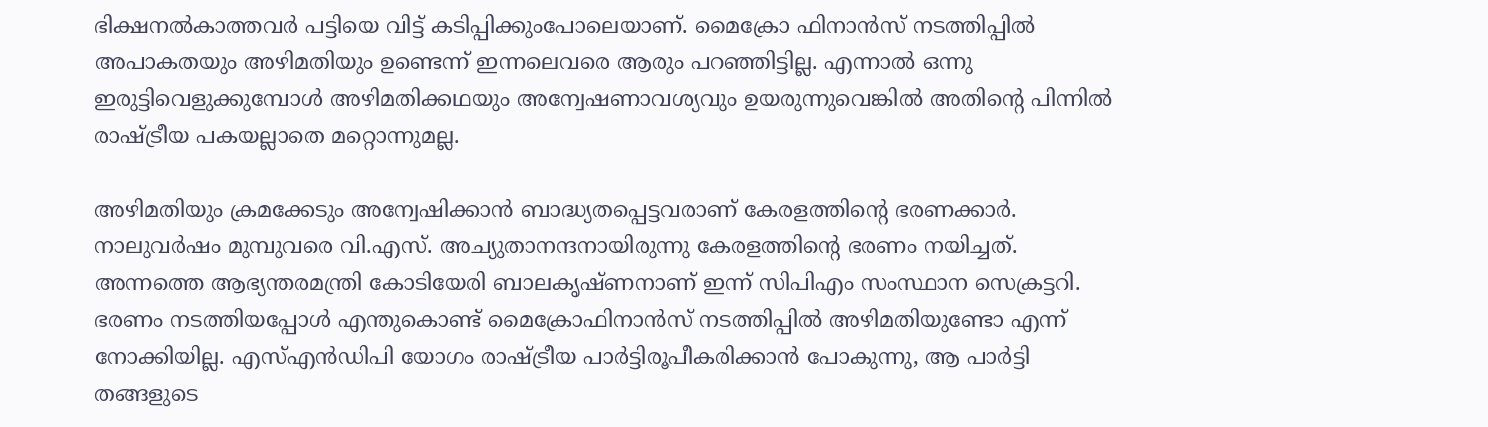ഭിക്ഷനല്‍കാത്തവര്‍ പട്ടിയെ വിട്ട് കടിപ്പിക്കുംപോലെയാണ്. മൈക്രോ ഫിനാന്‍സ് നടത്തിപ്പില്‍ അപാകതയും അഴിമതിയും ഉണ്ടെന്ന് ഇന്നലെവരെ ആരും പറഞ്ഞിട്ടില്ല. എന്നാല്‍ ഒന്നു ഇരുട്ടിവെളുക്കുമ്പോള്‍ അഴിമതിക്കഥയും അന്വേഷണാവശ്യവും ഉയരുന്നുവെങ്കില്‍ അതിന്റെ പിന്നില്‍ രാഷ്‌ട്രീയ പകയല്ലാതെ മറ്റൊന്നുമല്ല.

അഴിമതിയും ക്രമക്കേടും അന്വേഷിക്കാന്‍ ബാദ്ധ്യതപ്പെട്ടവരാണ് കേരളത്തിന്റെ ഭരണക്കാര്‍. നാലുവര്‍ഷം മുമ്പുവരെ വി.എസ്. അച്യുതാനന്ദനായിരുന്നു കേരളത്തിന്റെ ഭരണം നയിച്ചത്. അന്നത്തെ ആഭ്യന്തരമന്ത്രി കോടിയേരി ബാലകൃഷ്ണനാണ് ഇന്ന് സിപിഎം സംസ്ഥാന സെക്രട്ടറി. ഭരണം നടത്തിയപ്പോള്‍ എന്തുകൊണ്ട് മൈക്രോഫിനാന്‍സ് നടത്തിപ്പില്‍ അഴിമതിയുണ്ടോ എന്ന് നോക്കിയില്ല. എസ്എന്‍ഡിപി യോഗം രാഷ്‌ട്രീയ പാര്‍ട്ടിരൂപീകരിക്കാന്‍ പോകുന്നു, ആ പാര്‍ട്ടി തങ്ങളുടെ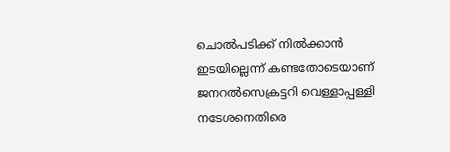ചൊല്‍പടിക്ക് നില്‍ക്കാന്‍ ഇടയില്ലെന്ന് കണ്ടതോടെയാണ് ജനറല്‍സെക്രട്ടറി വെള്ളാപ്പള്ളി നടേശനെതിരെ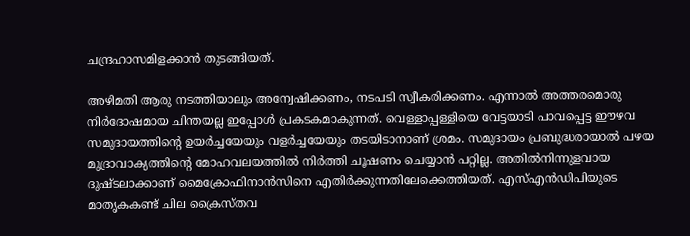ചന്ദ്രഹാസമിളക്കാന്‍ തുടങ്ങിയത്.

അഴിമതി ആരു നടത്തിയാലും അന്വേഷിക്കണം, നടപടി സ്വീകരിക്കണം. എന്നാല്‍ അത്തരമൊരു നിര്‍ദോഷമായ ചിന്തയല്ല ഇപ്പോള്‍ പ്രകടകമാകുന്നത്. വെള്ളാപ്പള്ളിയെ വേട്ടയാടി പാവപ്പെട്ട ഈഴവ സമുദായത്തിന്റെ ഉയര്‍ച്ചയേയും വളര്‍ച്ചയേയും തടയിടാനാണ് ശ്രമം. സമുദായം പ്രബുദ്ധരായാല്‍ പഴയ മുദ്രാവാക്യത്തിന്റെ മോഹവലയത്തില്‍ നിര്‍ത്തി ചൂഷണം ചെയ്യാന്‍ പറ്റില്ല. അതില്‍നിന്നുളവായ ദുഷ്ടലാക്കാണ് മൈക്രോഫിനാന്‍സിനെ എതിര്‍ക്കുന്നതിലേക്കെത്തിയത്. എസ്എന്‍ഡിപിയുടെ മാതൃകകണ്ട് ചില ക്രൈസ്തവ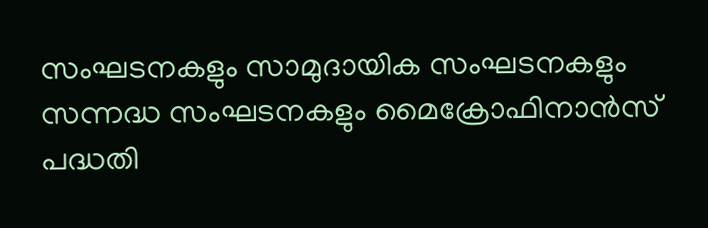സംഘടനകളും സാമുദായിക സംഘടനകളും സന്നദ്ധ സംഘടനകളും മൈക്രോഫിനാന്‍സ് പദ്ധതി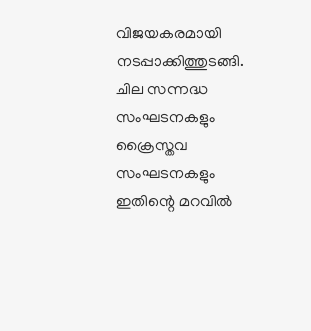വിജയകരമായി നടപ്പാക്കിത്തുടങ്ങി. ചില സന്നദ്ധ സംഘടനകളും ക്രൈസ്തവ സംഘടനകളും ഇതിന്റെ മറവില്‍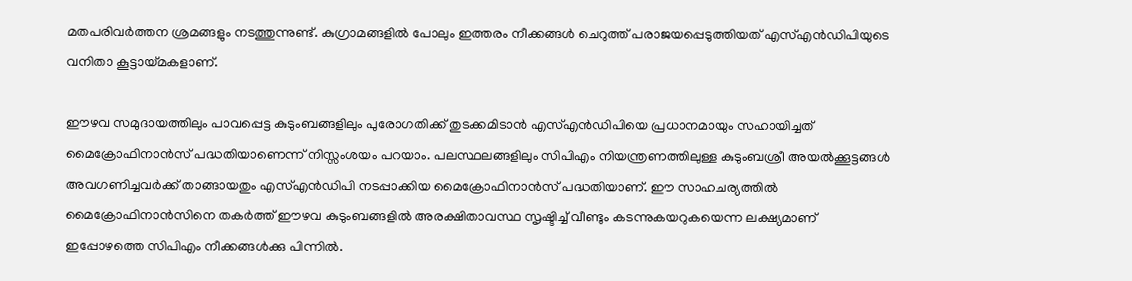മതപരിവര്‍ത്തന ശ്രമങ്ങളും നടത്തുന്നുണ്ട്. കുഗ്രാമങ്ങളില്‍ പോലും ഇത്തരം നീക്കങ്ങള്‍ ചെറുത്ത് പരാജയപ്പെടുത്തിയത് എസ്എന്‍ഡിപിയുടെ വനിതാ കൂട്ടായ്‌മകളാണ്.

ഈഴവ സമുദായത്തിലും പാവപ്പെട്ട കുടുംബങ്ങളിലും പുരോഗതിക്ക് തുടക്കമിടാന്‍ എസ്എന്‍ഡിപിയെ പ്രധാനമായും സഹായിച്ചത് മൈക്രോഫിനാന്‍സ് പദ്ധതിയാണെന്ന് നിസ്സംശയം പറയാം. പലസ്ഥലങ്ങളിലും സിപിഎം നിയന്ത്രണത്തിലുള്ള കുടുംബശ്രീ അയല്‍ക്കൂട്ടങ്ങള്‍ അവഗണിച്ചവര്‍ക്ക് താങ്ങായതും എസ്എന്‍ഡിപി നടപ്പാക്കിയ മൈക്രോഫിനാന്‍സ് പദ്ധതിയാണ്. ഈ സാഹചര്യത്തില്‍ മൈക്രോഫിനാന്‍സിനെ തകര്‍ത്ത് ഈഴവ കുടുംബങ്ങളില്‍ അരക്ഷിതാവസ്ഥ സൃഷ്ടിച്ച് വീണ്ടും കടന്നുകയറുകയെന്ന ലക്ഷ്യമാണ് ഇപ്പോഴത്തെ സിപിഎം നീക്കങ്ങള്‍ക്കു പിന്നില്‍.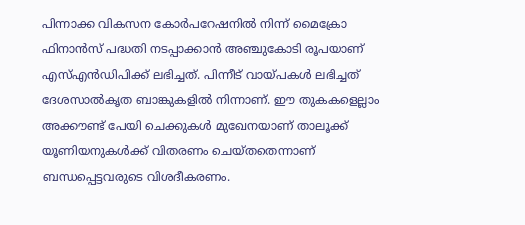പിന്നാക്ക വികസന കോര്‍പറേഷനില്‍ നിന്ന് മൈക്രോ ഫിനാന്‍സ് പദ്ധതി നടപ്പാക്കാന്‍ അഞ്ചുകോടി രൂപയാണ് എസ്എന്‍ഡിപിക്ക് ലഭിച്ചത്. പിന്നീട് വായ്‌പകള്‍ ലഭിച്ചത് ദേശസാല്‍കൃത ബാങ്കുകളില്‍ നിന്നാണ്. ഈ തുകകളെല്ലാം അക്കൗണ്ട് പേയി ചെക്കുകള്‍ മുഖേനയാണ് താലൂക്ക് യൂണിയനുകള്‍ക്ക് വിതരണം ചെയ്തതെന്നാണ് ബന്ധപ്പെട്ടവരുടെ വിശദീകരണം.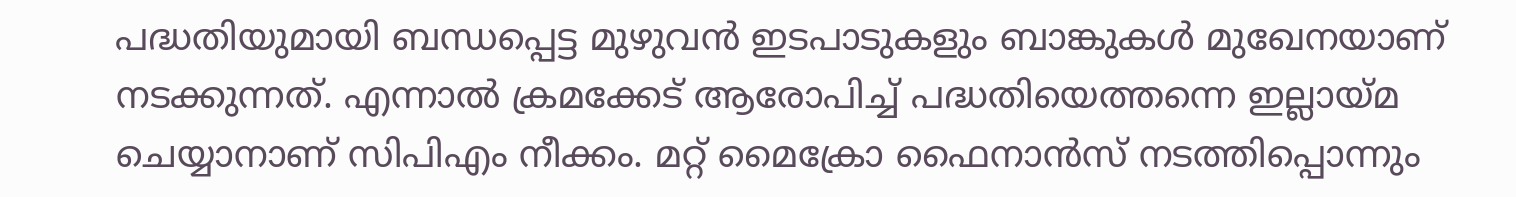പദ്ധതിയുമായി ബന്ധപ്പെട്ട മുഴുവന്‍ ഇടപാടുകളും ബാങ്കുകള്‍ മുഖേനയാണ് നടക്കുന്നത്. എന്നാല്‍ ക്രമക്കേട് ആരോപിച്ച് പദ്ധതിയെത്തന്നെ ഇല്ലായ്‌മ ചെയ്യാനാണ് സിപിഎം നീക്കം. മറ്റ് മൈക്രോ ഫൈനാന്‍സ് നടത്തിപ്പൊന്നും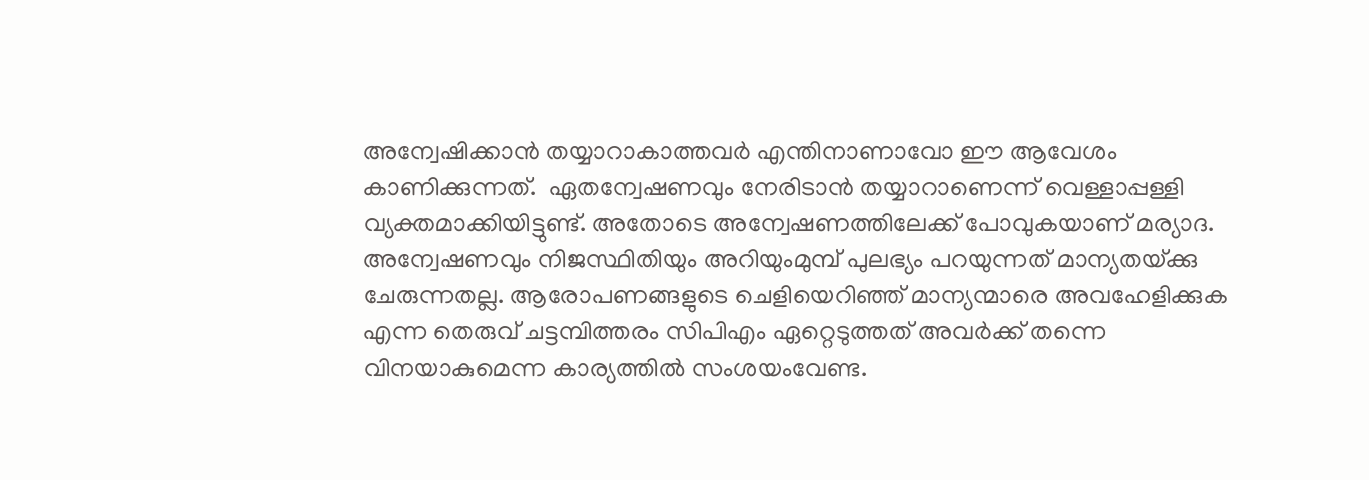അന്വേഷിക്കാന്‍ തയ്യാറാകാത്തവര്‍ എന്തിനാണാവോ ഈ ആവേശം കാണിക്കുന്നത്.  ഏതന്വേഷണവും നേരിടാന്‍ തയ്യാറാണെന്ന് വെള്ളാപ്പള്ളി വ്യക്തമാക്കിയിട്ടുണ്ട്. അതോടെ അന്വേഷണത്തിലേക്ക് പോവുകയാണ് മര്യാദ. അന്വേഷണവും നിജസ്ഥിതിയും അറിയുംമുമ്പ് പുലഭ്യം പറയുന്നത് മാന്യതയ്‌ക്കു ചേരുന്നതല്ല. ആരോപണങ്ങളുടെ ചെളിയെറിഞ്ഞ് മാന്യന്മാരെ അവഹേളിക്കുക എന്ന തെരുവ് ചട്ടമ്പിത്തരം സിപിഎം ഏറ്റെടുത്തത് അവര്‍ക്ക് തന്നെ വിനയാകുമെന്ന കാര്യത്തില്‍ സംശയംവേണ്ട.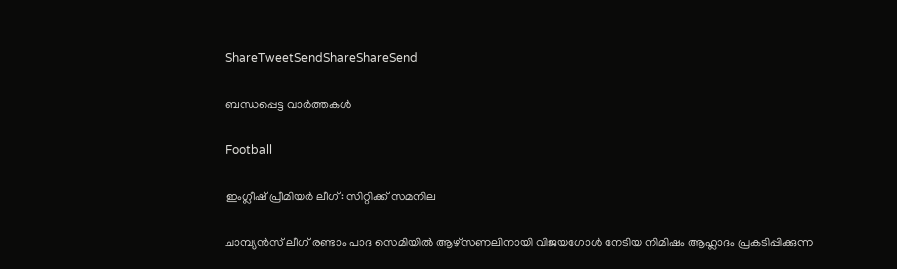ShareTweetSendShareShareSend

ബന്ധപ്പെട്ട വാര്‍ത്തകള്‍

Football

ഇംഗ്ലീഷ് പ്രീമിയര്‍ ലീഗ്: സിറ്റിക്ക് സമനില

ചാമ്പ്യന്‍സ് ലീഗ് രണ്ടാം പാദ സെമിയില്‍ ആഴ്‌സണലിനായി വിജയഗോള്‍ നേടിയ നിമിഷം ആഹ്ലാദം പ്രകടിപ്പിക്കുന്ന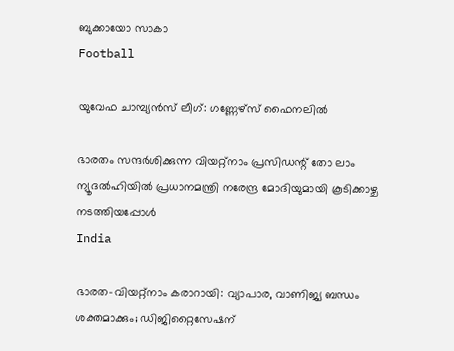ബുക്കായോ സാകാ
Football

യുവേഫ ചാമ്പ്യന്‍സ് ലീഗ്: ഗണ്ണേഴ്‌സ് ഫൈനലില്‍

ഭാരതം സന്ദര്‍ശിക്കുന്ന വിയറ്റ്‌നാം പ്രസിഡന്റ് തോ ലാം ന്യൂദല്‍ഹിയില്‍ പ്രധാനമന്ത്രി നരേന്ദ്ര മോദിയുമായി കൂടിക്കാഴ്ച നടത്തിയപ്പോള്‍
India

ഭാരത-വിയറ്റ്‌നാം കരാറായി: വ്യാപാര, വാണിജ്യ ബന്ധം ശക്തമാക്കും; ഡിജിറ്റൈസേഷന്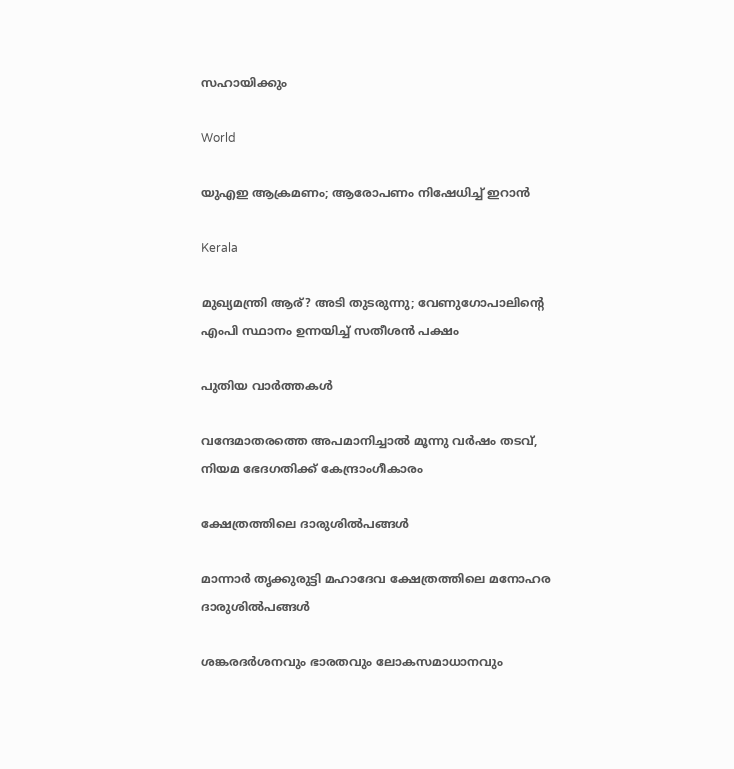സഹായിക്കും

World

യുഎഇ ആക്രമണം; ആരോപണം നിഷേധിച്ച് ഇറാന്‍

Kerala

മുഖ്യമന്ത്രി ആര്? അടി തുടരുന്നു; വേണുഗോപാലിന്റെ എംപി സ്ഥാനം ഉന്നയിച്ച് സതീശന്‍ പക്ഷം

പുതിയ വാര്‍ത്തകള്‍

വന്ദേമാതരത്തെ അപമാനിച്ചാല്‍ മൂന്നു വര്‍ഷം തടവ്, നിയമ ഭേദഗതിക്ക് കേന്ദ്രാംഗീകാരം

ക്ഷേത്രത്തിലെ ദാരുശില്‍പങ്ങള്‍

മാന്നാര്‍ തൃക്കുരുട്ടി മഹാദേവ ക്ഷേത്രത്തിലെ മനോഹര ദാരുശില്‍പങ്ങള്‍

ശങ്കരദര്‍ശനവും ഭാരതവും ലോകസമാധാനവും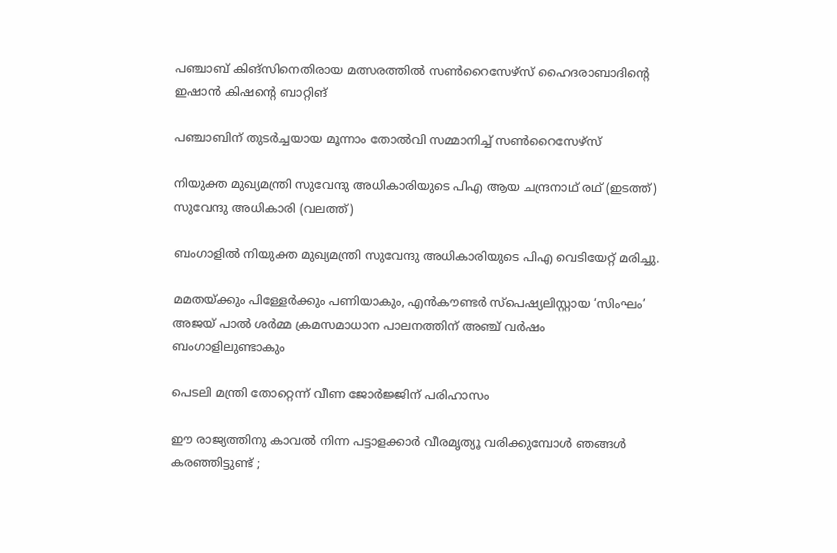പഞ്ചാബ് കിങ്‌സിനെതിരായ മത്സരത്തില്‍ സണ്‍റൈസേഴ്‌സ് ഹൈദരാബാദിന്റെ ഇഷാന്‍ കിഷന്റെ ബാറ്റിങ്‌

പഞ്ചാബിന് തുടര്‍ച്ചയായ മൂന്നാം തോൽവി സമ്മാനിച്ച് സൺറൈസേഴ്സ്

നിയുക്ത മുഖ്യമന്ത്രി സുവേന്ദു അധികാരിയുടെ പിഎ ആയ ചന്ദ്രനാഥ് രഥ് (ഇടത്ത്) സുവേന്ദു അധികാരി (വലത്ത്)

ബംഗാളിൽ നിയുക്ത മുഖ്യമന്ത്രി സുവേന്ദു അധികാരിയുടെ പിഎ വെടിയേറ്റ് മരിച്ചു.

മമതയ്‌ക്കും പിള്ളേര്‍ക്കും പണിയാകും, എന്‍കൗണ്ടര്‍ സ്പെഷ്യലിസ്റ്റായ ‘സിംഘം’ അജയ് പാല്‍ ശര്‍മ്മ ക്രമസമാധാന പാലനത്തിന് അഞ്ച് വര്‍ഷം ബംഗാളിലുണ്ടാകും

പെടലി മന്ത്രി തോറ്റെന്ന് വീണ ജോര്‍ജ്ജിന് പരിഹാസം

ഈ രാജ്യത്തിനു കാവൽ നിന്ന പട്ടാളക്കാർ വീരമൃത്യൂ വരിക്കുമ്പോൾ ഞങ്ങൾ കരഞ്ഞിട്ടുണ്ട് ;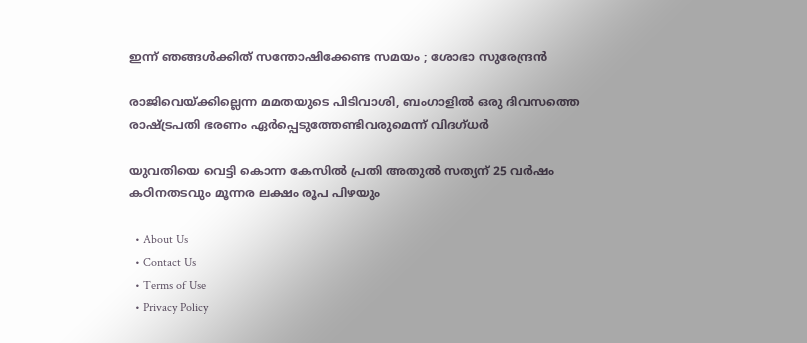ഇന്ന് ഞങ്ങൾക്കിത് സന്തോഷിക്കേണ്ട സമയം ; ശോഭാ സുരേന്ദ്രൻ

രാജിവെയ്‌ക്കില്ലെന്ന മമതയുടെ പിടിവാശി, ബംഗാളില്‍ ഒരു ദിവസത്തെ രാഷ്‌ട്രപതി ഭരണം ഏര്‍പ്പെടുത്തേണ്ടിവരുമെന്ന് വിദഗ്ധര്‍

യുവതിയെ വെട്ടി കൊന്ന കേസില്‍ പ്രതി അതുല്‍ സത്യന് 25 വര്‍ഷം കഠിനതടവും മൂന്നര ലക്ഷം രൂപ പിഴയും

  • About Us
  • Contact Us
  • Terms of Use
  • Privacy Policy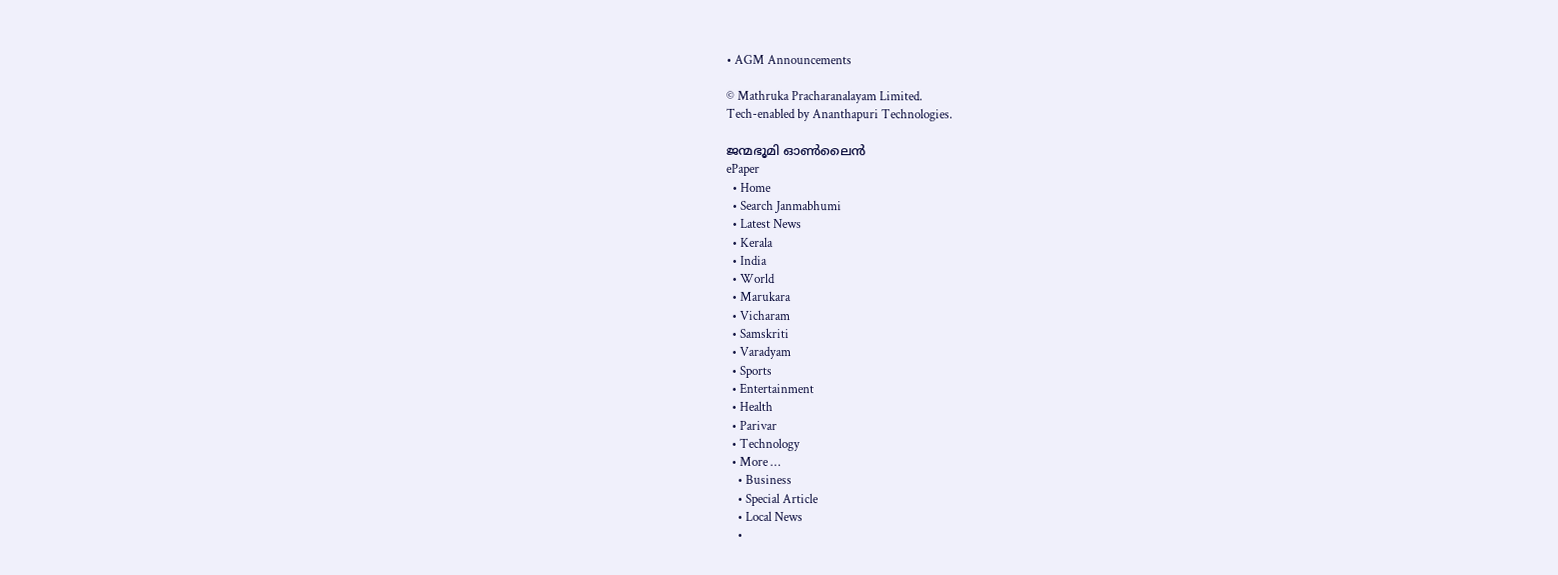• AGM Announcements

© Mathruka Pracharanalayam Limited.
Tech-enabled by Ananthapuri Technologies.

ജന്മഭൂമി ഓണ്‍ലൈന്‍
ePaper
  • Home
  • Search Janmabhumi
  • Latest News
  • Kerala
  • India
  • World
  • Marukara
  • Vicharam
  • Samskriti
  • Varadyam
  • Sports
  • Entertainment
  • Health
  • Parivar
  • Technology
  • More …
    • Business
    • Special Article
    • Local News
    •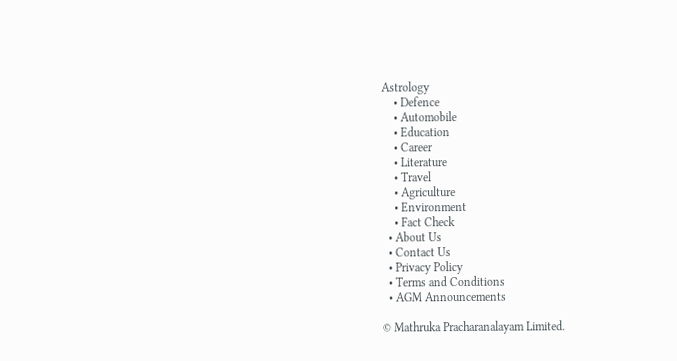Astrology
    • Defence
    • Automobile
    • Education
    • Career
    • Literature
    • Travel
    • Agriculture
    • Environment
    • Fact Check
  • About Us
  • Contact Us
  • Privacy Policy
  • Terms and Conditions
  • AGM Announcements

© Mathruka Pracharanalayam Limited.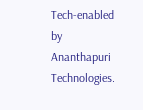Tech-enabled by Ananthapuri Technologies.